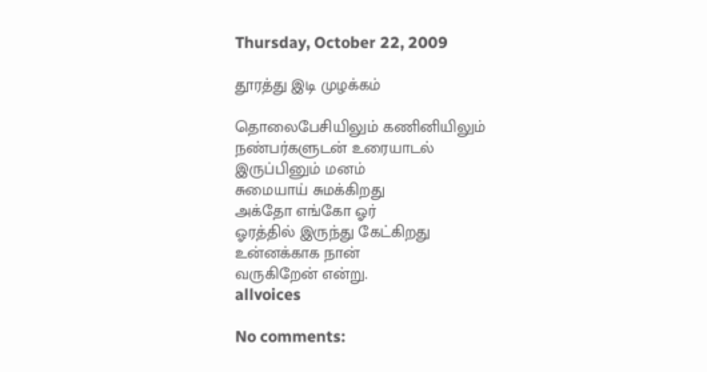Thursday, October 22, 2009

தூரத்து இடி முழக்கம்

தொலைபேசியிலும் கணினியிலும்
நண்பர்களுடன் உரையாடல்
இருப்பினும் மனம்
சுமையாய் சுமக்கிறது
அக்தோ எங்கோ ஓர்
ஓரத்தில் இருந்து கேட்கிறது
உன்னக்காக நான்
வருகிறேன் என்று.
allvoices

No comments: